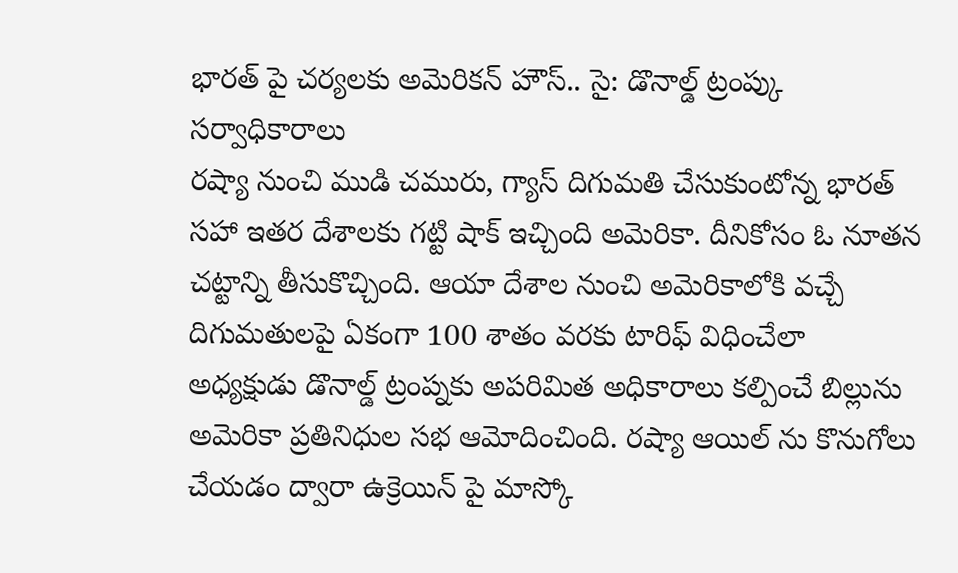భారత్ పై చర్యలకు అమెరికన్ హౌస్.. సై: డొనాల్డ్ ట్రంప్కు సర్వాధికారాలు
రష్యా నుంచి ముడి చమురు, గ్యాస్ దిగుమతి చేసుకుంటోన్న భారత్ సహా ఇతర దేశాలకు గట్టి షాక్ ఇచ్చింది అమెరికా. దీనికోసం ఓ నూతన చట్టాన్ని తీసుకొచ్చింది. ఆయా దేశాల నుంచి అమెరికాలోకి వచ్చే దిగుమతులపై ఏకంగా 100 శాతం వరకు టారిఫ్ విధించేలా అధ్యక్షుడు డొనాల్డ్ ట్రంప్నకు అపరిమిత అధికారాలు కల్పించే బిల్లును అమెరికా ప్రతినిధుల సభ ఆమోదించింది. రష్యా ఆయిల్ ను కొనుగోలు చేయడం ద్వారా ఉక్రెయిన్ పై మాస్కో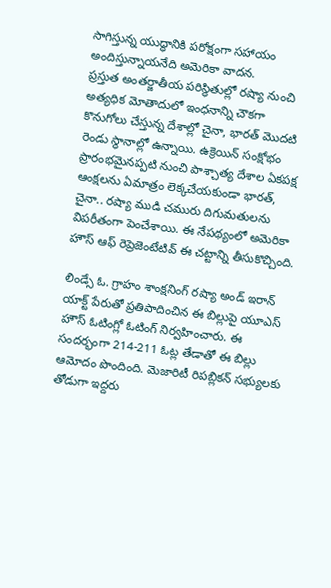సాగిస్తున్న యుద్ధానికి పరోక్షంగా సహాయం అందిస్తున్నాయనేది అమెరికా వాదన.
ప్రస్తుత అంతర్జాతీయ పరిస్థితుల్లో రష్యా నుంచి అత్యధిక మోతాదులో ఇంధనాన్ని చౌకగా కొనుగోలు చేస్తున్న దేశాల్లో చైనా, భారత్ మొదటి రెండు స్థానాల్లో ఉన్నాయి. ఉక్రెయిన్ సంక్షోభం ప్రారంభమైనప్పటి నుంచి పాశ్చాత్య దేశాల ఏకపక్ష ఆంక్షలను ఏమాత్రం లెక్కచేయకుండా భారత్, చైనా.. రష్యా ముడి చమురు దిగుమతులను విపరీతంగా పెంచేశాయి. ఈ నేపథ్యంలో అమెరికా హౌస్ ఆఫ్ రెప్రెజెంటేటివ్ ఈ చట్టాన్ని తీసుకొచ్చింది.

లిండ్సే ఓ. గ్రాహం శాంక్షనింగ్ రష్యా అండ్ ఇరాన్ యాక్ట్ పేరుతో ప్రతిపాదించిన ఈ బిల్లుపై యూఎస్ హౌస్ ఓటింగ్లో ఓటింగ్ నిర్వహించారు. ఈ సందర్భంగా 214-211 ఓట్ల తేడాతో ఈ బిల్లు ఆమోదం పొందింది. మెజారిటీ రిపబ్లికన్ సభ్యులకు తోడుగా ఇద్దరు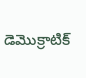డెమొక్రాటిక్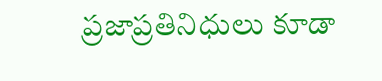ప్రజాప్రతినిధులు కూడా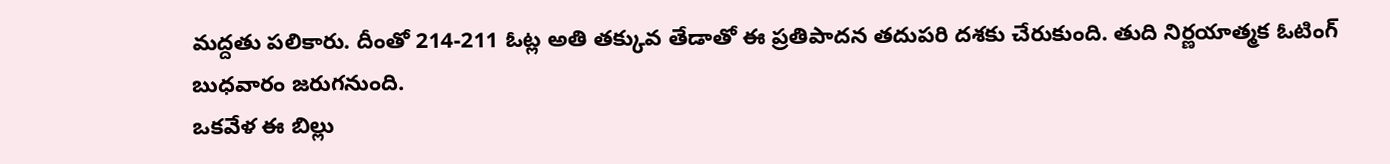మద్దతు పలికారు. దీంతో 214-211 ఓట్ల అతి తక్కువ తేడాతో ఈ ప్రతిపాదన తదుపరి దశకు చేరుకుంది. తుది నిర్ణయాత్మక ఓటింగ్ బుధవారం జరుగనుంది.
ఒకవేళ ఈ బిల్లు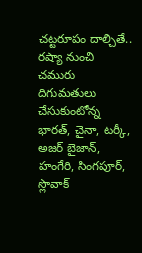చట్టరూపం దాల్చితే.. రష్యా నుంచి చమురు దిగుమతులు చేసుకుంటోన్న భారత్, చైనా, టర్కీ, అజర్ బైజాన్, హంగేరి, సింగపూర్, స్లొవాక్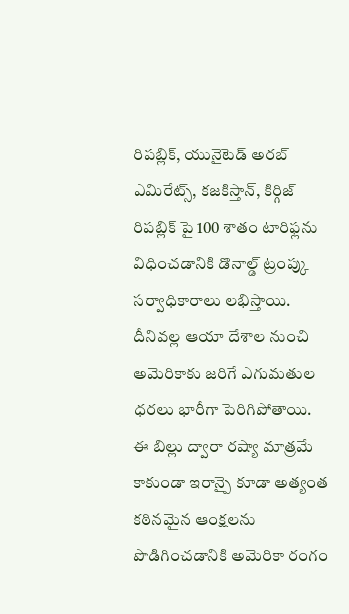రిపబ్లిక్, యునైటెడ్ అరబ్ ఎమిరేట్స్, కజకిస్తాన్, కిర్గిజ్ రిపబ్లిక్ పై 100 శాతం టారిఫ్లను విధించడానికి డొనాల్డ్ ట్రంప్కు సర్వాధికారాలు లభిస్తాయి. దీనివల్ల ఆయా దేశాల నుంచి అమెరికాకు జరిగే ఎగుమతుల ధరలు భారీగా పెరిగిపోతాయి.
ఈ బిల్లు ద్వారా రష్యా మాత్రమే కాకుండా ఇరాన్పై కూడా అత్యంత కఠినమైన ఆంక్షలను పొడిగించడానికి అమెరికా రంగం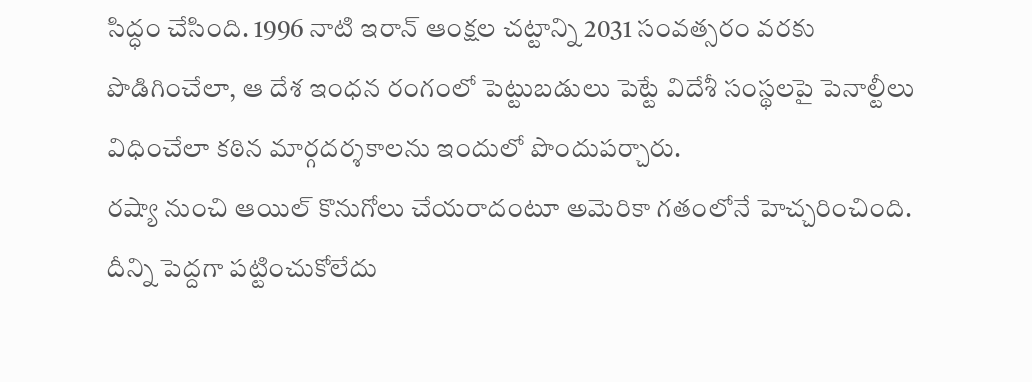సిద్ధం చేసింది. 1996 నాటి ఇరాన్ ఆంక్షల చట్టాన్ని 2031 సంవత్సరం వరకు పొడిగించేలా, ఆ దేశ ఇంధన రంగంలో పెట్టుబడులు పెట్టే విదేశీ సంస్థలపై పెనాల్టీలు విధించేలా కఠిన మార్గదర్శకాలను ఇందులో పొందుపర్చారు.
రష్యా నుంచి ఆయిల్ కొనుగోలు చేయరాదంటూ అమెరికా గతంలోనే హెచ్చరించింది. దీన్ని పెద్దగా పట్టించుకోలేదు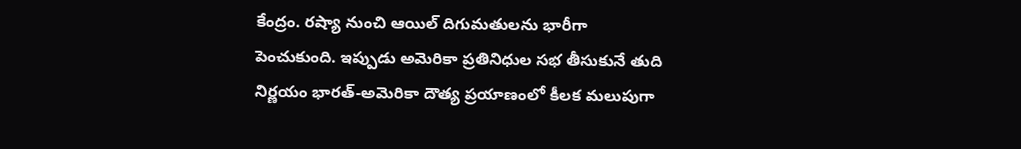కేంద్రం. రష్యా నుంచి ఆయిల్ దిగుమతులను భారీగా పెంచుకుంది. ఇప్పుడు అమెరికా ప్రతినిధుల సభ తీసుకునే తుది నిర్ణయం భారత్-అమెరికా దౌత్య ప్రయాణంలో కీలక మలుపుగా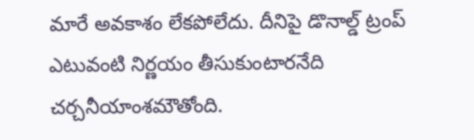మారే అవకాశం లేకపోలేదు. దీనిపై డొనాల్డ్ ట్రంప్ ఎటువంటి నిర్ణయం తీసుకుంటారనేది చర్చనీయాంశమౌతోంది.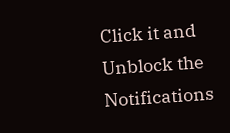Click it and Unblock the Notifications